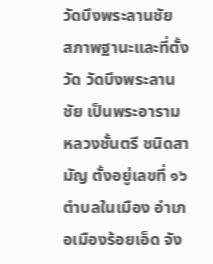วัดบึงพระลานชัย
สภาพฐานะและที่ตั้งวัด วัดบึงพระลานชัย เป็นพระอารามหลวงชั้นตรี ชนิดสามัญ ตั้งอยู่เลขที่ ๑๖ ตำบลในเมือง อำเภอเมืองร้อยเอ็ด จัง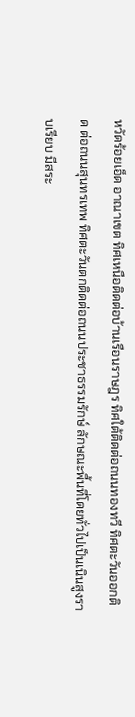หวัดร้อยเอ็ด อาณาเขต ทิศเหนือติดต่อบ้านเรือนราษฎร ทิศใต้ติดต่อถนนทองทวี ทิศตะวันออกติด ต่อถนนสุนทรเทพ ทิศตะวันตกติดต่อถนนประชาธรรมรักษ์ ลักษณะพื้นที่โดยทั่วไปเป็นเนินสูงราบเรียบ มีสระ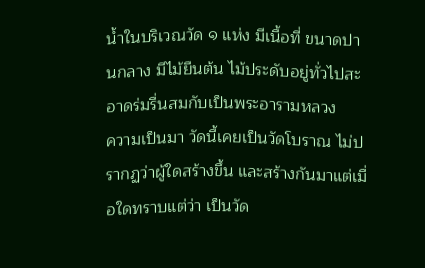น้ำในบริเวณวัด ๑ แห่ง มีเนื้อที่ ขนาดปานกลาง มีไม้ยืนต้น ไม้ประดับอยู่ทั่วไปสะอาดร่มรื่นสมกับเป็นพระอารามหลวง
ความเป็นมา วัดนี้เคยเป็นวัดโบราณ ไม่ปรากฏว่าผู้ใดสร้างขึ้น และสร้างกันมาแต่เมื่อใดทราบแต่ว่า เป็นวัด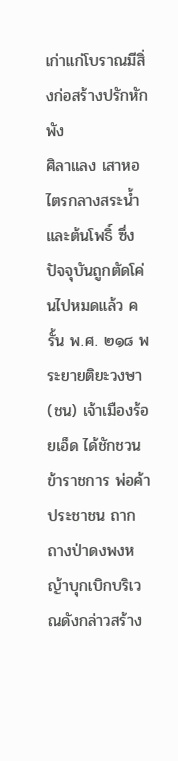เก่าแก่โบราณมีสิ่งก่อสร้างปรักหักพัง
ศิลาแลง เสาหอไตรกลางสระน้ำและต้นโพธิ์ ซึ่งปัจจุบันถูกตัดโค่นไปหมดแล้ว ครั้น พ.ศ. ๒๑๘ พระยายติยะวงษา (ชน) เจ้าเมืองร้อยเอ็ด ได้ชักชวนข้าราชการ พ่อค้า ประชาชน ถากถางป่าดงพงหญ้าบุกเบิกบริเวณดังกล่าวสร้าง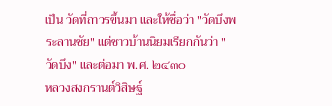เป็น วัดที่ถาวรขึ้นมา และให้ชื่อว่า "วัดบึงพระลานชัย" แต่ชาวบ้านนิยมเรียกกันว่า "วัดบึง" และต่อมา พ.ศ. ๒๔๓๐
หลวงสงกรานต์วิสิษฐ์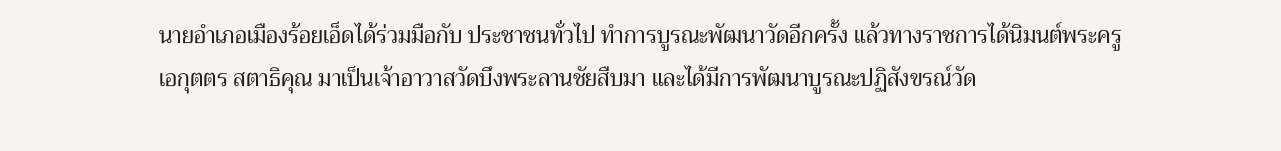นายอำเภอเมืองร้อยเอ็ดได้ร่วมมือกับ ประชาชนทั่วไป ทำการบูรณะพัฒนาวัดอีกครั้ง แล้วทางราชการได้นิมนต์พระครูเอกุตตร สตาธิคุณ มาเป็นเจ้าอาวาสวัดบึงพระลานชัยสืบมา และได้มีการพัฒนาบูรณะปฏิสังขรณ์วัด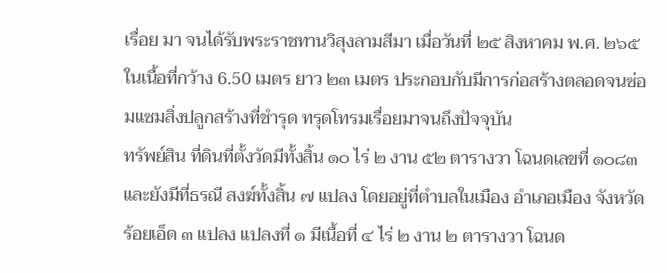เรื่อย มา จนได้รับพระราชทานวิสุงลามสีมา เมื่อวันที่ ๒๕ สิงหาคม พ.ศ. ๒๖๕ ในเนื้อที่กว้าง 6.50 เมตร ยาว ๒๓ เมตร ประกอบกับมีการก่อสร้างตลอดจนซ่อมแซมสิ่งปลูกสร้างที่ชำรุด ทรุดโทรมเรื่อยมาจนถึงปัจจุบัน
ทรัพย์สิน ที่ดินที่ตั้งวัดมีทั้งสิ้น ๑๐ ไร่ ๒ งาน ๕๒ ตารางวา โฉนดเลขที่ ๑๐๘๓ และยังมีที่ธรณี สงฆ์ทั้งสิ้น ๗ แปลง โดยอยู่ที่ตำบลในเมือง อำเภอเมือง จังหวัดร้อยเอ็ด ๓ แปลง แปลงที่ ๑ มีเนื้อที่ ๔ ไร่ ๒ งาน ๒ ตารางวา โฉนด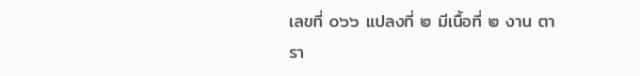เลขที่ ๐๖๖ แปลงที่ ๒ มีเนื้อที่ ๒ งาน ตารา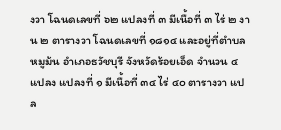งวา โฉนดเลขที่ ๖๒ แปลงที่ ๓ มีเนื้อที่ ๓ ไร่ ๒ งาน ๒ ตารางวา โฉนดเลขที่ ๑๘๑๔ และอยู่ที่ตำบลหมูม้น อำเภอธวัชบุรี จังหวัดร้อยเอ็ด จำนวน ๔ แปลง แปลงที่ ๑ มีเนื้อที่ ๓๔ ไร่ ๔๐ ตารางวา แปล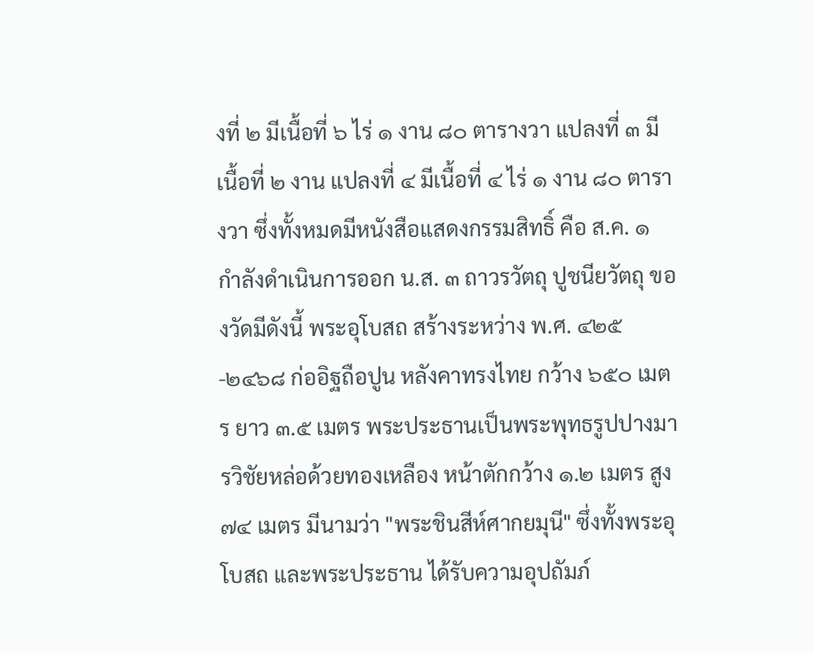งที่ ๒ มีเนื้อที่ ๖ ไร่ ๑ งาน ๘๐ ตารางวา แปลงที่ ๓ มีเนื้อที่ ๒ งาน แปลงที่ ๔ มีเนื้อที่ ๔ ไร่ ๑ งาน ๘๐ ตารางวา ซึ่งทั้งหมดมีหนังสือแสดงกรรมสิทธิ์ คือ ส.ค. ๑ กำลังดำเนินการออก น.ส. ๓ ถาวรวัตถุ ปูชนียวัตถุ ของวัดมีดังนี้ พระอุโบสถ สร้างระหว่าง พ.ศ. ๔๒๕-๒๔๖๘ ก่ออิฐถือปูน หลังคาทรงไทย กว้าง ๖๕๐ เมตร ยาว ๓.๕ เมตร พระประธานเป็นพระพุทธรูปปางมารวิชัยหล่อด้วยทองเหลือง หน้าตักกว้าง ๑.๒ เมตร สูง ๗๔ เมตร มีนามว่า "พระชินสีห์ศากยมุนี" ซึ่งทั้งพระอุโบสถ และพระประธาน ได้รับความอุปถัมภ์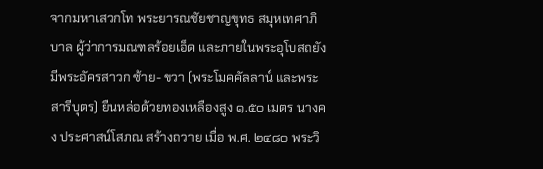จากมหาเสวกโท พระยารณชัยชาญขุทธ สมุหเทศาภิบาล ผู้ว่าการมณฑลร้อยเอ็ด และภายในพระอุโบสถยังมีพระอัครสาวก ซ้าย- ขวา (พระโมคคัลลาน์ และพระสารีบุตร) ยืนหล่อด้วยทองเหลืองสูง ๑.๕๐ เมตร นางคง ประศาสน์โสภณ สร้างถวาย เมื่อ พ.ศ. ๒๔๘๐ พระวิ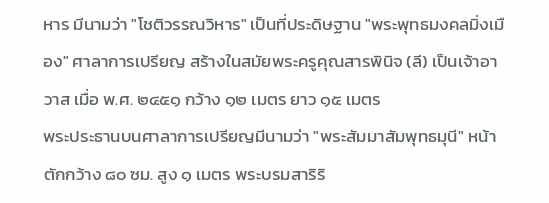หาร มีนามว่า "โชติวรรณวิหาร" เป็นที่ประดิษฐาน "พระพุทธมงคลมิ่งเมือง" ศาลาการเปรียญ สร้างในสมัยพระครูคุณสารพินิจ (ลี) เป็นเจ้าอาวาส เมื่อ พ.ศ. ๒๔๕๑ กว้าง ๑๒ เมตร ยาว ๑๕ เมตร
พระประธานบนศาลาการเปรียญมีนามว่า "พระสัมมาสัมพุทธมุนี" หน้าตักกว้าง ๘๐ ซม. สูง ๑ เมตร พระบรมสาริริ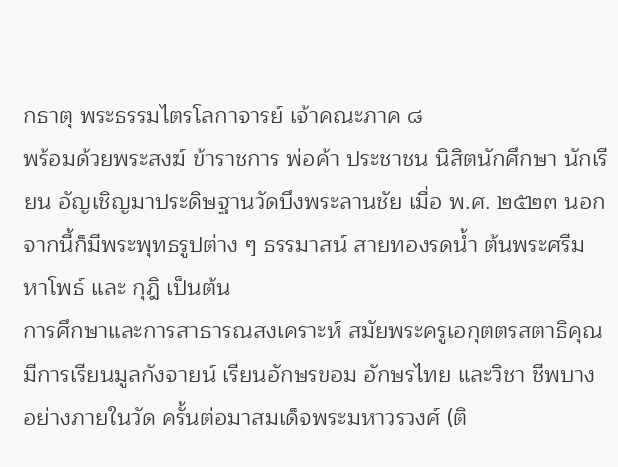กธาตุ พระธรรมไตรโลกาจารย์ เจ้าคณะภาค ๘
พร้อมด้วยพระสงฆ์ ข้าราชการ พ่อค้า ประชาชน นิสิตนักศึกษา นักเรียน อัญเชิญมาประดิษฐานวัดบึงพระลานชัย เมื่อ พ.ศ. ๒๕๒๓ นอกจากนี้ก็มีพระพุทธรูปต่าง ๆ ธรรมาสน์ สายทองรดน้ำ ต้นพระศรีมหาโพธ์ และ กุฎิ เป็นต้น
การศึกษาและการสาธารณสงเคราะห์ สมัยพระครูเอกุตตรสตาธิคุณมีการเรียนมูลกังจายน์ เรียนอักษรขอม อักษรไทย และวิชา ชีพบางอย่างภายในวัด ครั้นต่อมาสมเด็จพระมหาวรวงศ์ (ติ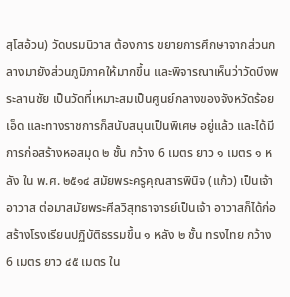สฺโสอ้วน) วัดบรมนิวาส ต้องการ ขยายการศึกษาจากส่วนกลางมายังส่วนภูมิภาคให้มากขึ้น และพิจารณาเห็นว่าวัดบึงพระลานชัย เป็นวัดที่เหมาะสมเป็นศูนย์กลางของจังหวัดร้อยเอ็ด และทางราชการก็สนับสนุนเป็นพิเศษ อยู่แล้ว และได้มีการก่อสร้างหอสมุด ๒ ชั้น กว้าง 6 เมตร ยาว ๑ เมตร ๑ หลัง ใน พ.ศ. ๒๕๑๔ สมัยพระครูคุณสารพินิจ (แก้ว) เป็นเจ้าอาวาส ต่อมาสมัยพระศีลวิสุทธาจารย์เป็นเจ้า อาวาสก็ได้ก่อสร้างโรงเรียนปฏิบัติธรรมขึ้น ๑ หลัง ๒ ชั้น ทรงไทย กว้าง 6 เมตร ยาว ๔๕ เมตร ใน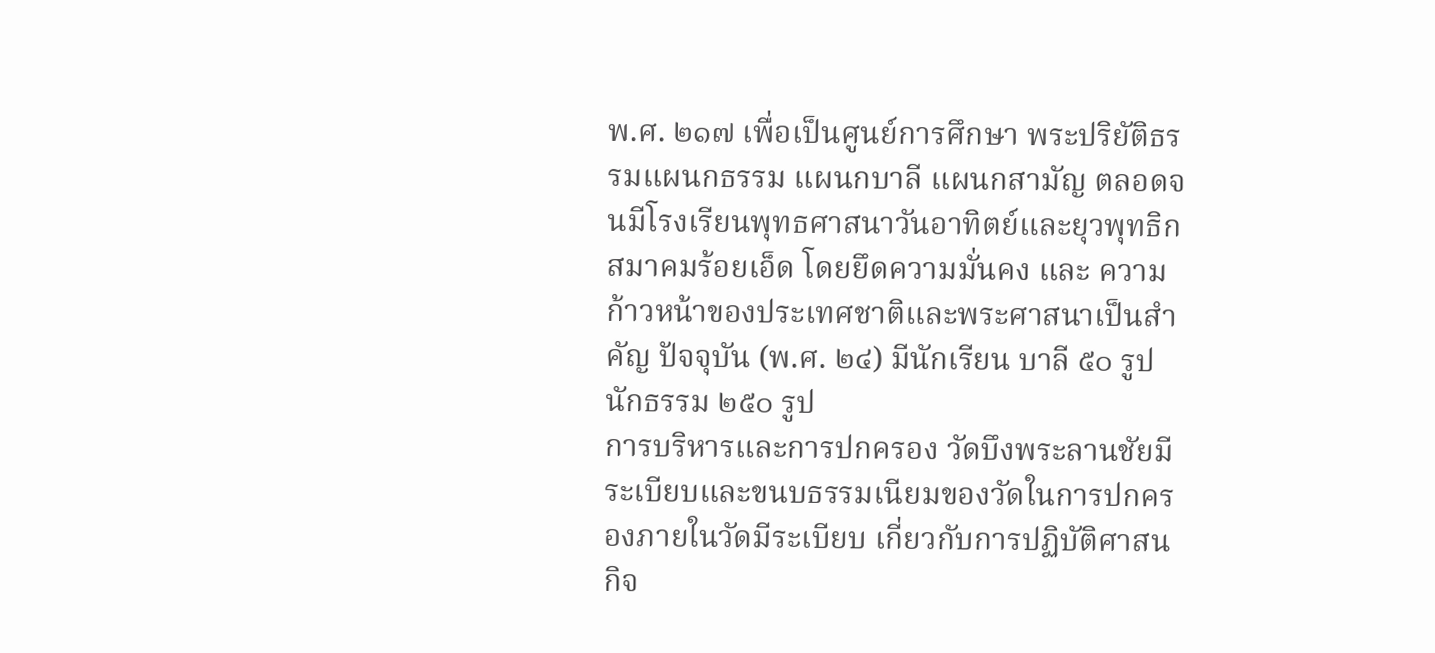พ.ศ. ๒๑๗ เพื่อเป็นศูนย์การศึกษา พระปริยัติธรรมแผนกธรรม แผนกบาลี แผนกสามัญ ตลอดจนมีโรงเรียนพุทธศาสนาวันอาทิตย์และยุวพุทธิกสมาคมร้อยเอ็ด โดยยึดความมั่นคง และ ความก้าวหน้าของประเทศชาติและพระศาสนาเป็นสำคัญ ปัจจุบัน (พ.ศ. ๒๔) มีนักเรียน บาลี ๕๐ รูป นักธรรม ๒๕๐ รูป
การบริหารและการปกครอง วัดบึงพระลานชัยมีระเบียบและขนบธรรมเนียมของวัดในการปกครองภายในวัดมีระเบียบ เกี่ยวกับการปฏิบัติศาสนกิจ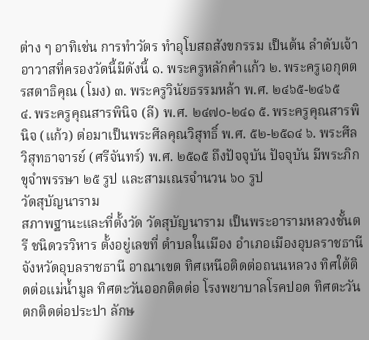ต่าง ๆ อาทิเช่น การทำวัตร ทำอุโบสถสังขกรรม เป็นต้น ลำดับเจ้าอาวาสที่ครองวัดนี้มีดังนี้ ๑. พระครูหลักคำแก้ว ๒. พระครูเอกุตตรสตาธิคุณ (โมง) ๓. พระครูวินัยธรรมหล้า พ.ศ. ๒๔๖๕-๒๔๖๕
๔. พระครูคุณสารพินิจ (ลี) พ.ศ. ๒๔๗๐-๒๔๑ ๕. พระครูคุณสารพินิจ (แก้ว) ต่อมาเป็นพระศีลคุณวิสุทธิ์ พ.ศ. ๕๒-๒๕๑๔ ๖. พระศีลวิสุทธาจารย์ (ศรีจันทร์) พ.ศ. ๒๕๑๕ ถึงปัจจุบัน ปัจจุบัน มีพระภิกขุจำพรรษา ๒๕ รูป และสามเณรจำนวน ๖๐ รูป
วัดสุบัญนาราม
สภาพฐานะและที่ตั้งวัด วัดสุบัญนาราม เป็นพระอารามหลวงชั้นตรี ชนิดวรวิหาร ตั้งอยู่เลขที่ ตำบลในเมือง อำเภอเมืองอุบลราชธานี จังหวัดอุบลราชธานี อาณาเขต ทิศเหนือติดต่อถนนหลวง ทิศใต้ติดต่อแม่น้ำมูล ทิศตะวันออกติดต่อ โรงพยาบาลโรคปอด ทิศตะวันตกติดต่อประปา ลักษ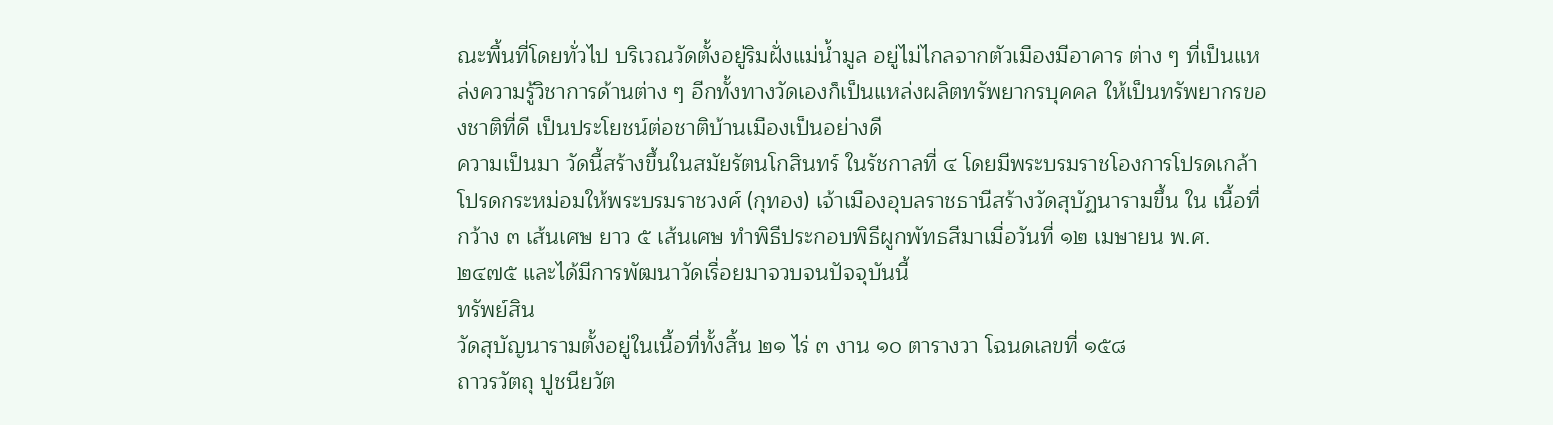ณะพื้นที่โดยทั่วไป บริเวณวัดตั้งอยู่ริมฝั่งแม่น้ำมูล อยู่ไม่ไกลจากตัวเมืองมีอาคาร ต่าง ๆ ที่เป็นแหล่งความรู้วิชาการด้านต่าง ๆ อีกทั้งทางวัดเองก็เป็นแหล่งผลิตทรัพยากรบุคคล ให้เป็นทรัพยากรของชาติที่ดี เป็นประโยชน์ต่อชาติบ้านเมืองเป็นอย่างดี
ความเป็นมา วัดนี้สร้างขึ้นในสมัยรัตนโกสินทร์ ในรัชกาลที่ ๔ โดยมีพระบรมราชโองการโปรดเกล้า โปรดกระหม่อมให้พระบรมราชวงศ์ (กุทอง) เจ้าเมืองอุบลราชธานีสร้างวัดสุบัฏนารามขึ้น ใน เนื้อที่กว้าง ๓ เส้นเศษ ยาว ๕ เส้นเศษ ทำพิธีประกอบพิธีผูกพัทธสีมาเมื่อวันที่ ๑๒ เมษายน พ.ศ. ๒๔๗๕ และได้มีการพัฒนาวัดเรื่อยมาจวบจนปัจจุบันนี้
ทรัพย์สิน
วัดสุบัญนารามตั้งอยู่ในเนื้อที่ทั้งสิ้น ๒๑ ไร่ ๓ งาน ๑๐ ตารางวา โฉนดเลขที่ ๑๕๘
ถาวรวัตถุ ปูชนียวัต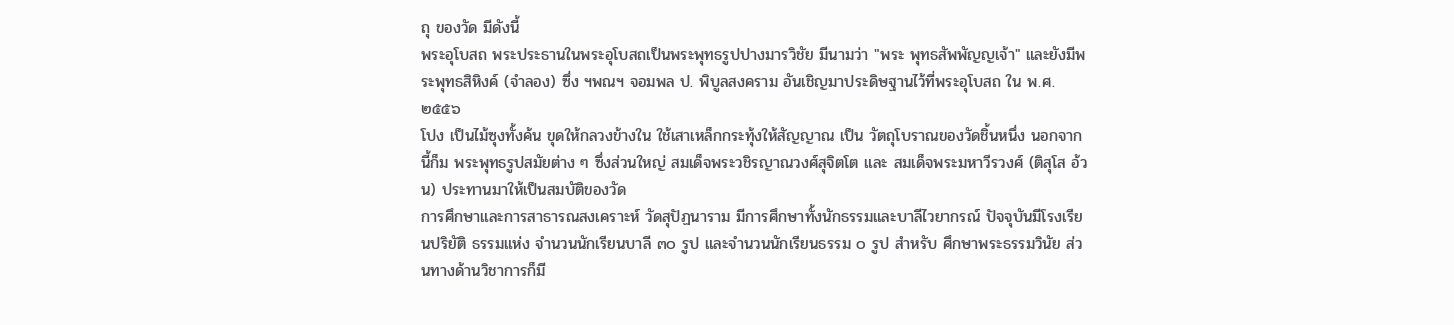ถุ ของวัด มีดังนี้
พระอุโบสถ พระประธานในพระอุโบสถเป็นพระพุทธรูปปางมารวิชัย มีนามว่า "พระ พุทธสัพพัญญเจ้า" และยังมีพระพุทธสิหิงค์ (จำลอง) ซึ่ง ฯพณฯ จอมพล ป. พิบูลสงคราม อันเชิญมาประดิษฐานไว้ที่พระอุโบสถ ใน พ.ศ. ๒๕๕๖
โปง เป็นไม้ซุงทั้งค้น ขุดให้กลวงข้างใน ใช้เสาเหล็กกระทุ้งให้สัญญาณ เป็น วัตถุโบราณของวัดชิ้นหนึ่ง นอกจากนี้ก็ม พระพุทธรูปสมัยต่าง ๆ ซึ่งส่วนใหญ่ สมเด็จพระวชิรญาณวงศ์สุจิตโต และ สมเด็จพระมหาวีรวงศ์ (ติสุโส อ้วน) ประทานมาให้เป็นสมบัติของวัด
การศึกษาและการสาธารณสงเคราะห์ วัดสุปัฏนาราม มีการศึกษาทั้งนักธรรมและบาลีไวยากรณ์ ปัจจุบันมีโรงเรียนปริยัติ ธรรมแห่ง จำนวนนักเรียนบาลี ๓๐ รูป และจำนวนนักเรียนธรรม ๐ รูป สำหรับ ศึกษาพระธรรมวินัย ส่วนทางด้านวิชาการก็มี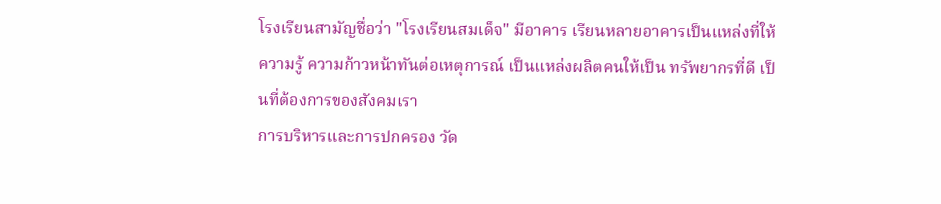โรงเรียนสามัญชื่อว่า "โรงเรียนสมเด็จ" มีอาคาร เรียนหลายอาคารเป็นแหล่งที่ให้ความรู้ ความก้าวหน้าทันต่อเหตุการณ์ เป็นแหล่งผลิตคนให้เป็น ทรัพยากรที่ดี เป็นที่ต้องการของสังคมเรา
การบริหารและการปกครอง วัด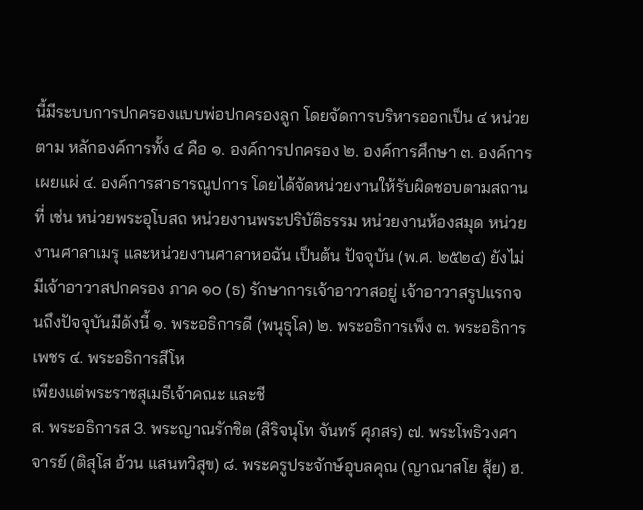นี้มีระบบการปกครองแบบพ่อปกครองลูก โดยจัดการบริหารออกเป็น ๔ หน่วยตาม หลักองค์การทั้ง ๔ คือ ๑. องค์การปกครอง ๒. องค์การศึกษา ๓. องค์การเผยแผ่ ๔. องค์การสาธารณูปการ โดยได้จัดหน่วยงานให้รับผิดชอบตามสถานที่ เช่น หน่วยพระอุโบสถ หน่วยงานพระปริบัติธรรม หน่วยงานห้องสมุด หน่วยงานศาลาเมรุ และหน่วยงานศาลาหอฉัน เป็นต้น ปัจจุบัน (พ.ศ. ๒๕๒๔) ยังไม่มีเจ้าอาวาสปกครอง ภาค ๑๐ (ธ) รักษาการเจ้าอาวาสอยู่ เจ้าอาวาสรูปแรกจนถึงปัจจุบันมีดังนี้ ๑. พระอธิการดี (พนุธุโล) ๒. พระอธิการเพ็ง ๓. พระอธิการเพชร ๔. พระอธิการสีโห
เพียงแต่พระราชสุเมธีเจ้าคณะ และชี
ส. พระอธิการส 3. พระญาณรักชิต (สิริจนุโท จันทร์ ศุภสร) ๗. พระโพธิวงศาจารย์ (ติสุโส อ้วน แสนทวิสุข) ๘. พระครูประจักษ์อุบลคุณ (ญาณาสโย สุ้ย) ฮ.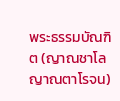พระธรรมบัณฑิต (ญาณชาโล ญาณตาโรจน)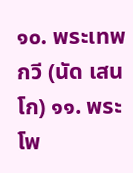๑๐. พระเทพกวี (นัด เสนโก) ๑๑. พระโพ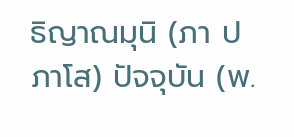ธิญาณมุนิ (ภา ปภาโส) ปัจจุบัน (พ.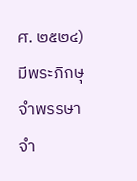ศ. ๒๕๒๔) มีพระภิกษุจำพรรษาจำ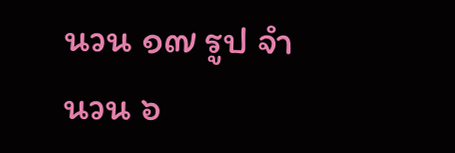นวน ๑๗ รูป จำนวน ๖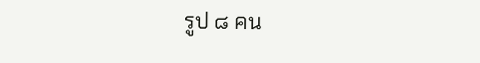รูป ๘ คน